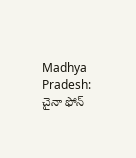Madhya Pradesh: చైనా ఫోన్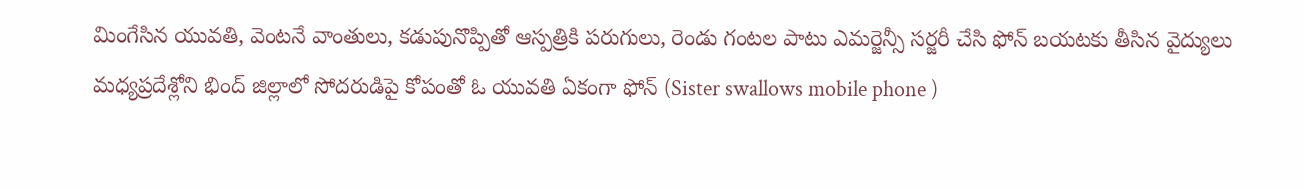మింగేసిన యువతి, వెంటనే వాంతులు, కడుపునొప్పితో ఆస్పత్రికి పరుగులు, రెండు గంటల పాటు ఎమర్జెన్సీ సర్జరీ చేసి ఫోన్ బయటకు తీసిన వైద్యులు
మధ్యప్రదేశ్లోని భింద్ జిల్లాలో సోదరుడిపై కోపంతో ఓ యువతి ఏకంగా ఫోన్ (Sister swallows mobile phone )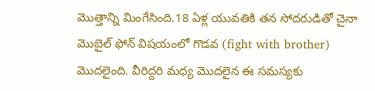మొత్తాన్ని మింగేసింది.18 ఏళ్ల యువతికి తన సోదరుడితో చైనా మొబైల్ ఫోన్ విషయంలో గొడవ (fight with brother) మొదలైంది. వీరిద్దరి మధ్య మొదలైన ఈ సమస్యకు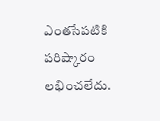ఎంతసేపటికి పరిష్కారం లభించలేదు.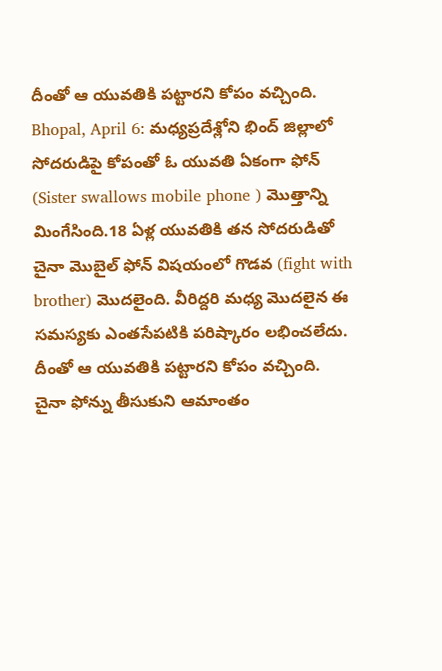దీంతో ఆ యువతికి పట్టారని కోపం వచ్చింది.
Bhopal, April 6: మధ్యప్రదేశ్లోని భింద్ జిల్లాలో సోదరుడిపై కోపంతో ఓ యువతి ఏకంగా ఫోన్ (Sister swallows mobile phone ) మొత్తాన్ని మింగేసింది.18 ఏళ్ల యువతికి తన సోదరుడితో చైనా మొబైల్ ఫోన్ విషయంలో గొడవ (fight with brother) మొదలైంది. వీరిద్దరి మధ్య మొదలైన ఈ సమస్యకు ఎంతసేపటికి పరిష్కారం లభించలేదు. దీంతో ఆ యువతికి పట్టారని కోపం వచ్చింది.
చైనా ఫోన్ను తీసుకుని ఆమాంతం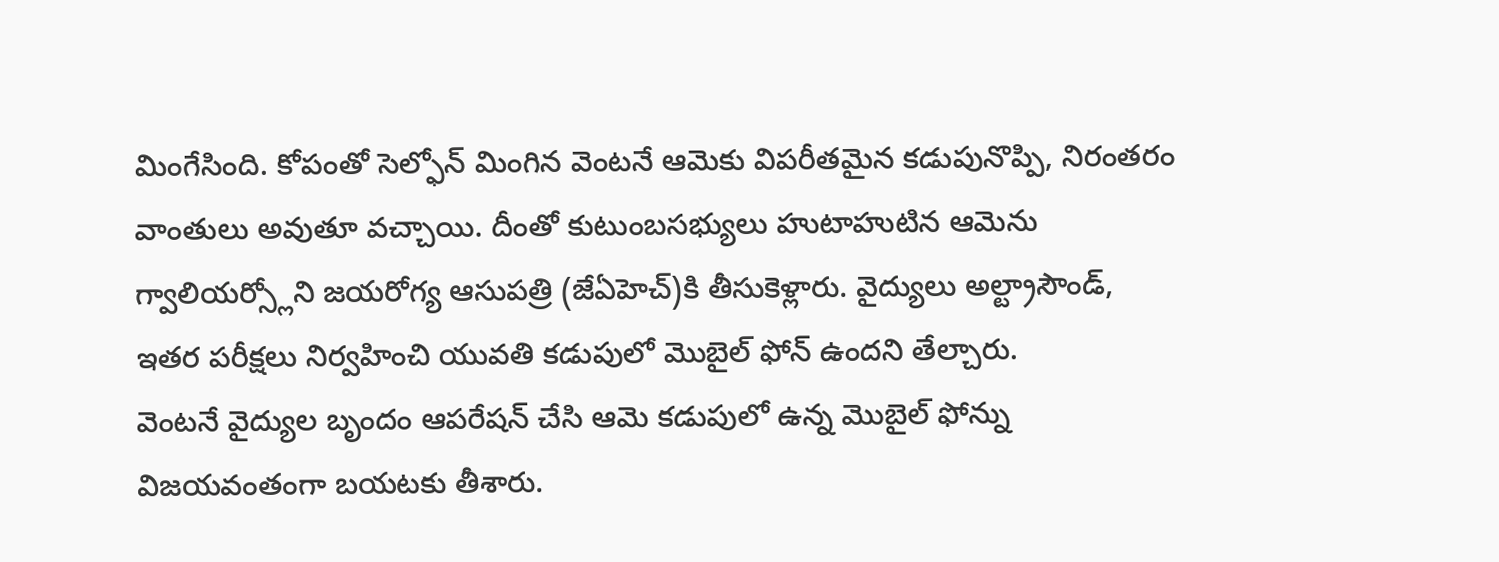మింగేసింది. కోపంతో సెల్ఫోన్ మింగిన వెంటనే ఆమెకు విపరీతమైన కడుపునొప్పి, నిరంతరం వాంతులు అవుతూ వచ్చాయి. దీంతో కుటుంబసభ్యులు హుటాహుటిన ఆమెను గ్వాలియర్స్లోని జయరోగ్య ఆసుపత్రి (జేఏహెచ్)కి తీసుకెళ్లారు. వైద్యులు అల్ట్రాసౌండ్, ఇతర పరీక్షలు నిర్వహించి యువతి కడుపులో మొబైల్ ఫోన్ ఉందని తేల్చారు.
వెంటనే వైద్యుల బృందం ఆపరేషన్ చేసి ఆమె కడుపులో ఉన్న మొబైల్ ఫోన్ను విజయవంతంగా బయటకు తీశారు.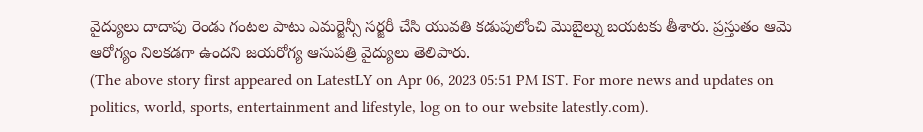వైద్యులు దాదాపు రెండు గంటల పాటు ఎమర్జెన్సీ సర్జరీ చేసి యువతి కడుపులోంచి మొబైల్ను బయటకు తీశారు. ప్రస్తుతం ఆమె ఆరోగ్యం నిలకడగా ఉందని జయరోగ్య ఆసుపత్రి వైద్యులు తెలిపారు.
(The above story first appeared on LatestLY on Apr 06, 2023 05:51 PM IST. For more news and updates on politics, world, sports, entertainment and lifestyle, log on to our website latestly.com).